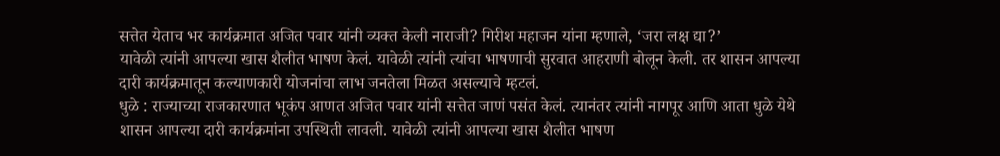सत्तेत येताच भर कार्यक्रमात अजित पवार यांनी व्यक्त केली नाराजी? गिरीश महाजन यांना म्हणाले, ‘जरा लक्ष द्या?’
यावेळी त्यांनी आपल्या खास शैलीत भाषण केलं. यावेळी त्यांनी त्यांचा भाषणाची सुरवात आहराणी बोलून केली. तर शासन आपल्या दारी कार्यक्रमातून कल्याणकारी योजनांचा लाभ जनतेला मिळत असल्याचे म्हटलं.
धुळे : राज्याच्या राजकारणात भूकंप आणत अजित पवार यांनी सत्तेत जाणं पसंत केलं. त्यानंतर त्यांनी नागपूर आणि आता धुळे येथे शासन आपल्या दारी कार्यक्रमांना उपस्थिती लावली. यावेळी त्यांनी आपल्या खास शैलीत भाषण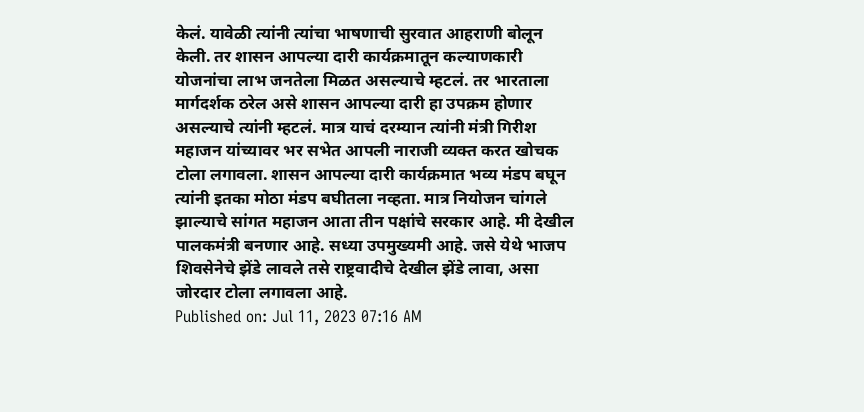केलं. यावेळी त्यांनी त्यांचा भाषणाची सुरवात आहराणी बोलून केली. तर शासन आपल्या दारी कार्यक्रमातून कल्याणकारी योजनांचा लाभ जनतेला मिळत असल्याचे म्हटलं. तर भारताला मार्गदर्शक ठरेल असे शासन आपल्या दारी हा उपक्रम होणार असल्याचे त्यांनी म्हटलं. मात्र याचं दरम्यान त्यांनी मंत्री गिरीश महाजन यांच्यावर भर सभेत आपली नाराजी व्यक्त करत खोचक टोला लगावला. शासन आपल्या दारी कार्यक्रमात भव्य मंडप बघून त्यांनी इतका मोठा मंडप बघीतला नव्हता. मात्र नियोजन चांगले झाल्याचे सांगत महाजन आता तीन पक्षांचे सरकार आहे. मी देखील पालकमंत्री बनणार आहे. सध्या उपमुख्यमी आहे. जसे येथे भाजप शिवसेनेचे झेंडे लावले तसे राष्ट्रवादीचे देखील झेंडे लावा, असा जोरदार टोला लगावला आहे.
Published on: Jul 11, 2023 07:16 AM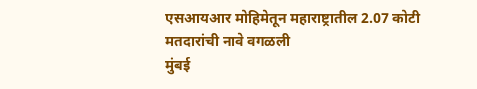एसआयआर मोहिमेतून महाराष्ट्रातील 2.07 कोटी मतदारांची नावे वगळली
मुंबई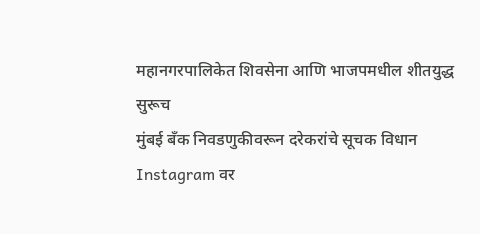महानगरपालिकेत शिवसेना आणि भाजपमधील शीतयुद्ध सुरूच
मुंबई बँक निवडणुकीवरून दरेकरांचे सूचक विधान
Instagram वर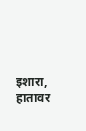इशारा, हातावर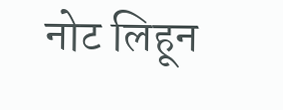नोट लिहून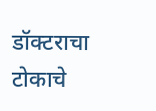डॉक्टराचा टोकाचे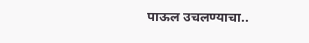पाऊल उचलण्याचा..